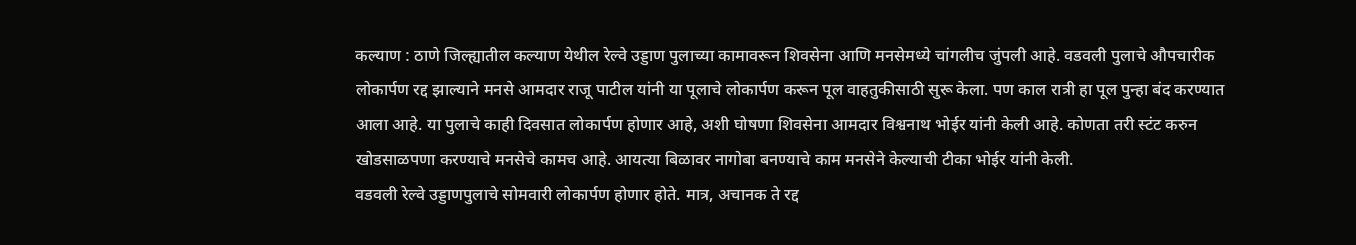कल्याण : ठाणे जिल्ह्यातील कल्याण येथील रेल्वे उड्डाण पुलाच्या कामावरून शिवसेना आणि मनसेमध्ये चांगलीच जुंपली आहे. वडवली पुलाचे औपचारीक लोकार्पण रद्द झाल्याने मनसे आमदार राजू पाटील यांनी या पूलाचे लोकार्पण करून पूल वाहतुकीसाठी सुरू केला. पण काल रात्री हा पूल पुन्हा बंद करण्यात आला आहे. या पुलाचे काही दिवसात लोकार्पण होणार आहे, अशी घोषणा शिवसेना आमदार विश्वनाथ भोईर यांनी केली आहे. कोणता तरी स्टंट करुन खोडसाळपणा करण्याचे मनसेचे कामच आहे. आयत्या बिळावर नागोबा बनण्याचे काम मनसेने केल्याची टीका भोईर यांनी केली.
वडवली रेल्वे उड्डाणपुलाचे सोमवारी लोकार्पण होणार होते. मात्र, अचानक ते रद्द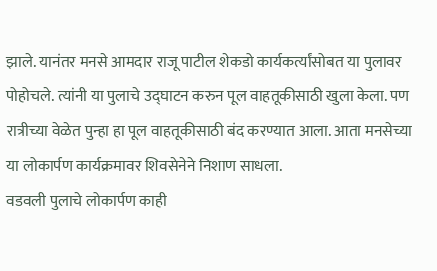झाले. यानंतर मनसे आमदार राजू पाटील शेकडो कार्यकर्त्यांसोबत या पुलावर पोहोचले. त्यांनी या पुलाचे उद्घाटन करुन पूल वाहतूकीसाठी खुला केला. पण रात्रीच्या वेळेत पुन्हा हा पूल वाहतूकीसाठी बंद करण्यात आला. आता मनसेच्या या लोकार्पण कार्यक्रमावर शिवसेनेने निशाण साधला.
वडवली पुलाचे लोकार्पण काही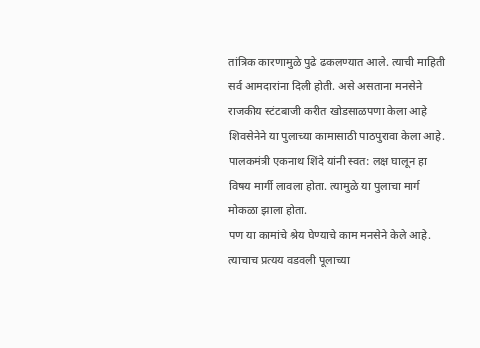तांत्रिक कारणामुळे पुढे ढकलण्यात आले. त्याची माहिती सर्व आमदारांना दिली होती. असे असताना मनसेने राजकीय स्टंटबाजी करीत खोडसाळपणा केला आहे शिवसेनेने या पुलाच्या कामासाठी पाठपुरावा केला आहे. पालकमंत्री एकनाथ शिंदे यांनी स्वत: लक्ष घालून हा विषय मार्गी लावला होता. त्यामुळे या पुलाचा मार्ग मोकळा झाला होता.
पण या कामांचे श्रेय घेण्याचे काम मनसेने केले आहे. त्याचाच प्रत्यय वडवली पूलाच्या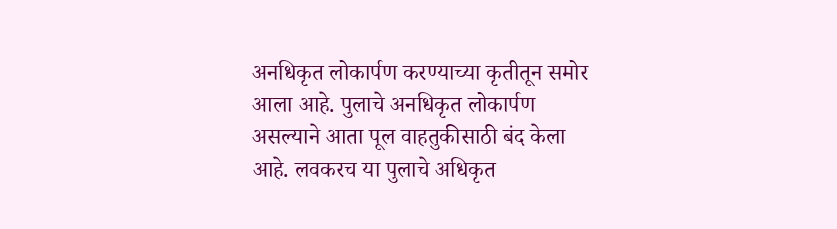अनधिकृत लोकार्पण करण्याच्या कृतीतून समोर आला आहे. पुलाचे अनधिकृत लोकार्पण असल्याने आता पूल वाहतुकीसाठी बंद केला आहे. लवकरच या पुलाचे अधिकृत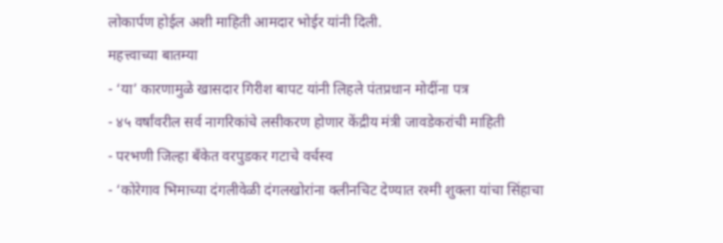लोकार्पण होईल अशी माहिती आमदार भोईर यांनी दिली.
महत्त्वाच्या बातम्या
- ‘या’ कारणामुळे खासदार गिरीश बापट यांनी लिहले पंतप्रधान मोदींना पत्र
- ४५ वर्षांवरील सर्व नागरिकांचे लसीकरण होणार केंद्रीय मंत्री जावडेकरांची माहिती
- परभणी जिल्हा बँकेत वरपुडकर गटाचे वर्चस्व
- ‘कोरेगाव भिमाच्या दंगलीवेळी दंगलखोरांना क्लीनचिट देण्यात रश्मी शुक्ला यांचा सिंहाचा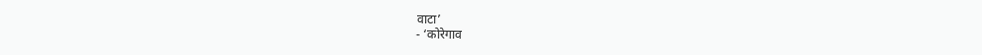वाटा’
- ‘कोरेगाव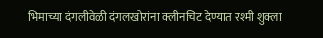भिमाच्या दंगलीवेळी दंगलखोरांना क्लीनचिट देण्यात रश्मी शुक्ला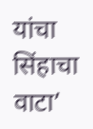यांचा सिंहाचा वाटा’